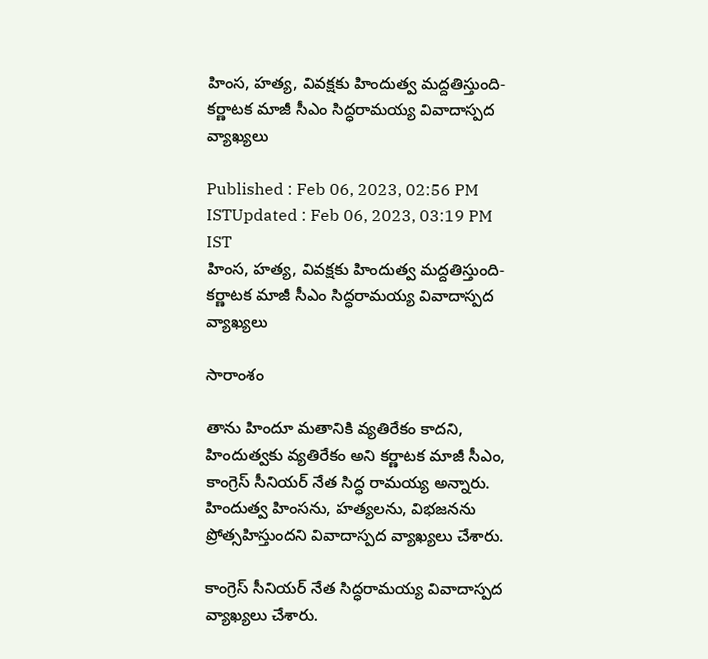హింస, హత్య, వివక్షకు హిందుత్వ మద్దతిస్తుంది- కర్ణాటక మాజీ సీఎం సిద్ధరామయ్య వివాదాస్పద వ్యాఖ్యలు

Published : Feb 06, 2023, 02:56 PM ISTUpdated : Feb 06, 2023, 03:19 PM IST
హింస, హత్య, వివక్షకు హిందుత్వ మద్దతిస్తుంది- కర్ణాటక మాజీ సీఎం సిద్ధరామయ్య వివాదాస్పద వ్యాఖ్యలు

సారాంశం

తాను హిందూ మతానికి వ్యతిరేకం కాదని, హిందుత్వకు వ్యతిరేకం అని కర్ణాటక మాజీ సీఎం, కాంగ్రెస్ సీనియర్ నేత సిద్ధ రామయ్య అన్నారు. హిందుత్వ హింసను, హత్యలను, విభజనను ప్రోత్సహిస్తుందని వివాదాస్పద వ్యాఖ్యలు చేశారు.

కాంగ్రెస్‌ సీనియర్‌ నేత సిద్ధరామయ్య వివాదాస్పద వ్యాఖ్యలు చేశారు.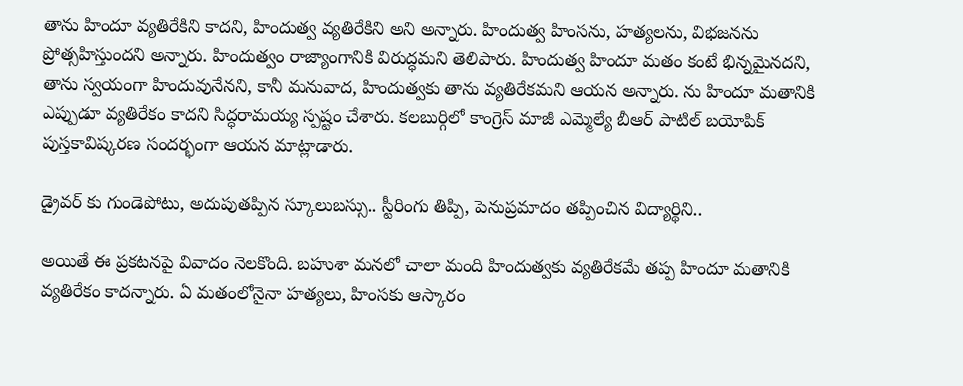తాను హిందూ వ్యతిరేకిని కాదని, హిందుత్వ వ్యతిరేకిని అని అన్నారు. హిందుత్వ హింసను, హత్యలను, విభజనను ప్రోత్సహిస్తుందని అన్నారు. హిందుత్వం రాజ్యాంగానికి విరుద్ధమని తెలిపారు. హిందుత్వ హిందూ మతం కంటే భిన్నమైనదని, తాను స్వయంగా హిందువునేనని, కానీ మనువాద, హిందుత్వకు తాను వ్యతిరేకమని ఆయన అన్నారు. ను హిందూ మతానికి ఎప్పుడూ వ్యతిరేకం కాదని సిద్ధరామయ్య స్పష్టం చేశారు. కలబుర్గిలో కాంగ్రెస్ మాజీ ఎమ్మెల్యే బీఆర్ పాటిల్ బయోపిక్ పుస్తకావిష్కరణ సందర్భంగా ఆయన మాట్లాడారు.

డ్రైవర్ కు గుండెపోటు, అదుపుతప్పిన స్కూలుబస్సు.. స్టీరింగు తిప్పి, పెనుప్రమాదం తప్పించిన విద్యార్థిని..

అయితే ఈ ప్రకటనపై వివాదం నెలకొంది. బహుశా మనలో చాలా మంది హిందుత్వకు వ్యతిరేకమే తప్ప హిందూ మతానికి వ్యతిరేకం కాదన్నారు. ఏ మతంలోనైనా హత్యలు, హింసకు ఆస్కారం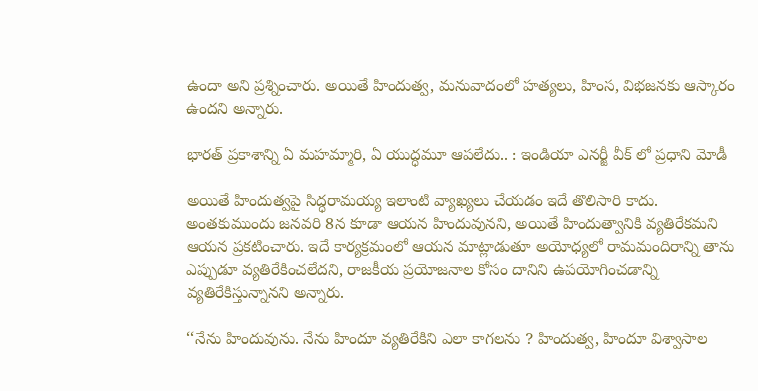ఉందా అని ప్రశ్నించారు. అయితే హిందుత్వ, మనువాదంలో హత్యలు, హింస, విభజనకు ఆస్కారం ఉందని అన్నారు.

భార‌త్ ప్ర‌కాశాన్ని ఏ మ‌హ‌మ్మారి, ఏ యుద్ధ‌మూ ఆప‌లేదు.. : ఇండియా ఎనర్జీ వీక్ లో ప్ర‌ధాని మోడీ

అయితే హిందుత్వపై సిద్ధరామయ్య ఇలాంటి వ్యాఖ్యలు చేయడం ఇదే తొలిసారి కాదు. అంతకుముందు జనవరి 8న కూడా ఆయన హిందువునని, అయితే హిందుత్వానికి వ్యతిరేకమని ఆయన ప్రకటించారు. ఇదే కార్యక్రమంలో ఆయన మాట్లాడుతూ అయోధ్యలో రామమందిరాన్ని తాను ఎప్పుడూ వ్యతిరేకించలేదని, రాజకీయ ప్రయోజనాల కోసం దానిని ఉపయోగించడాన్ని వ్యతిరేకిస్తున్నానని అన్నారు.

‘‘నేను హిందువును. నేను హిందూ వ్యతిరేకిని ఎలా కాగలను ? హిందుత్వ, హిందూ విశ్వాసాల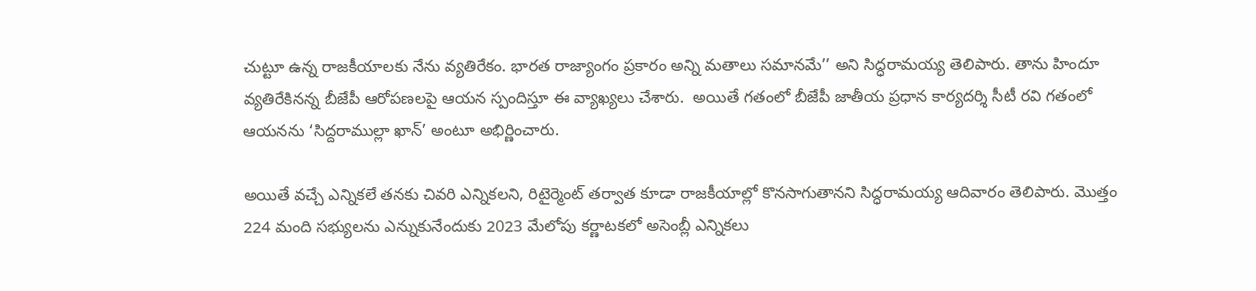చుట్టూ ఉన్న రాజకీయాలకు నేను వ్యతిరేకం. భారత రాజ్యాంగం ప్రకారం అన్ని మతాలు సమానమే’’ అని సిద్ధరామయ్య తెలిపారు. తాను హిందూ వ్యతిరేకినన్న బీజేపీ ఆరోపణలపై ఆయన స్పందిస్తూ ఈ వ్యాఖ్యలు చేశారు.  అయితే గతంలో బీజేపీ జాతీయ ప్రధాన కార్యదర్శి సీటీ రవి గతంలో ఆయనను ‘సిద్దరాముల్లా ఖాన్’ అంటూ అభిర్ణించారు.

అయితే వచ్చే ఎన్నికలే తనకు చివరి ఎన్నికలని, రిటైర్మెంట్ తర్వాత కూడా రాజకీయాల్లో కొనసాగుతానని సిద్ధరామయ్య ఆదివారం తెలిపారు. మొత్తం 224 మంది సభ్యులను ఎన్నుకునేందుకు 2023 మేలోపు కర్ణాటకలో అసెంబ్లీ ఎన్నికలు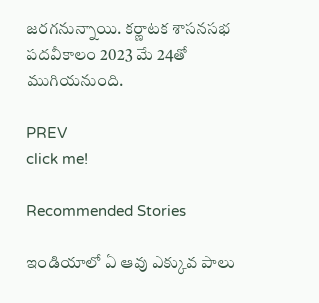జరగనున్నాయి. కర్ణాటక శాసనసభ పదవీకాలం 2023 మే 24తో ముగియనుంది.

PREV
click me!

Recommended Stories

ఇండియాలో ఏ ఆవు ఎక్కువ పాలు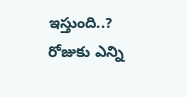ఇస్తుంది..? రోజుకు ఎన్ని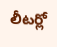లీటర్లో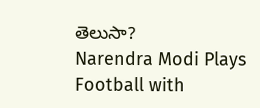తెలుసా?
Narendra Modi Plays Football with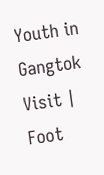Youth in Gangtok Visit | Foot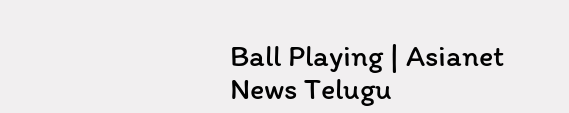Ball Playing | Asianet News Telugu